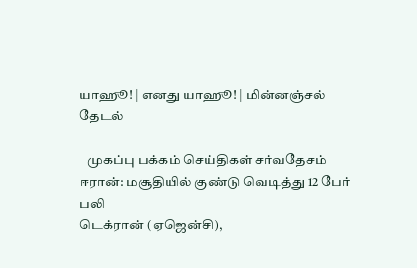யாஹூ! | எனது யாஹூ! | மின்னஞ்சல்
தேடல்

   முகப்பு பக்கம் செய்திகள் சர்வதேசம்
ஈரான்: மசூதியில் குண்டு வெடித்து 12 பேர் பலி
டெக்ரான் (ஏஜென்சி),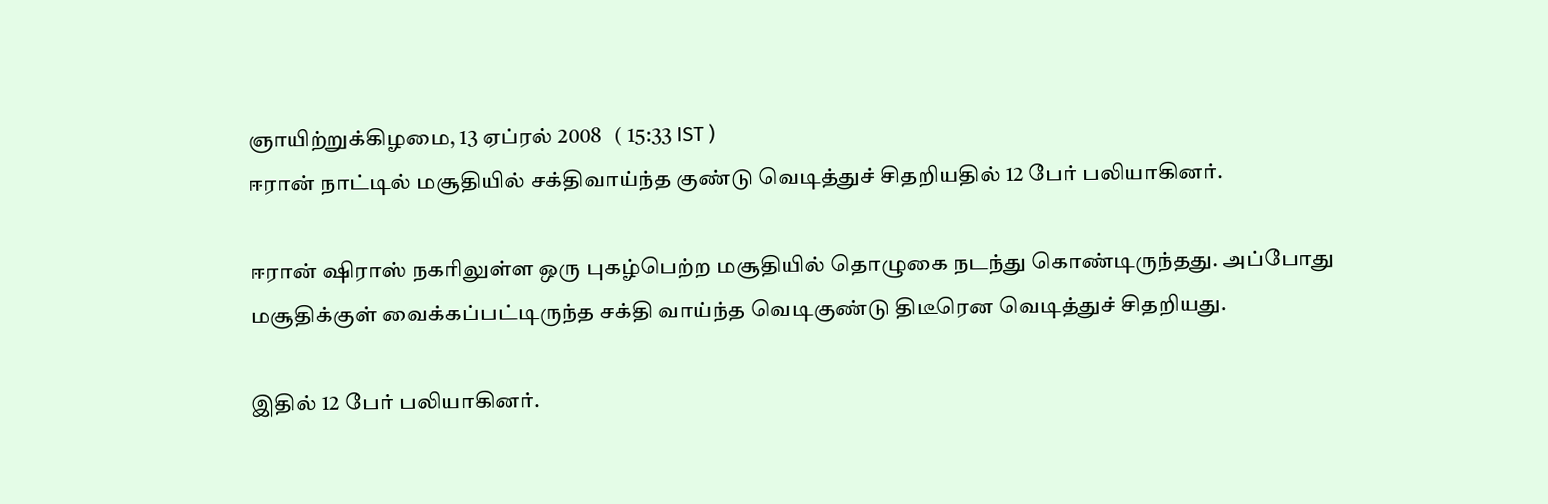ஞாயிற்றுக்கிழமை, 13 ஏப்ரல் 2008   ( 15:33 IST )
ஈரான் நாட்டில் மசூதியில் சக்திவாய்ந்த குண்டு வெடித்துச் சிதறியதில் 12 பேர் பலியாகினர்.

ஈரான் ஷிராஸ் நகரிலுள்ள ஒரு புகழ்பெற்ற மசூதியில் தொழுகை நடந்து கொண்டிருந்தது. அப்போது மசூதிக்குள் வைக்கப்பட்டிருந்த சக்தி வாய்ந்த வெடிகுண்டு திடீரென வெடித்துச் சிதறியது.

இதில் 12 பேர் பலியாகினர்.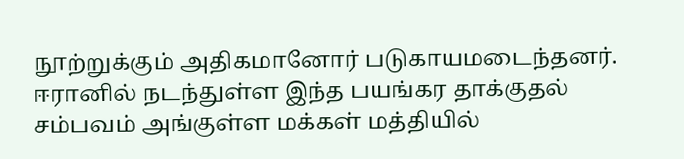நூற்றுக்கும் அதிகமானோர் படுகாயமடைந்தனர். ஈரானில் நடந்துள்ள இந்த பயங்கர தாக்குதல் சம்பவம் அங்குள்ள மக்கள் மத்தியில்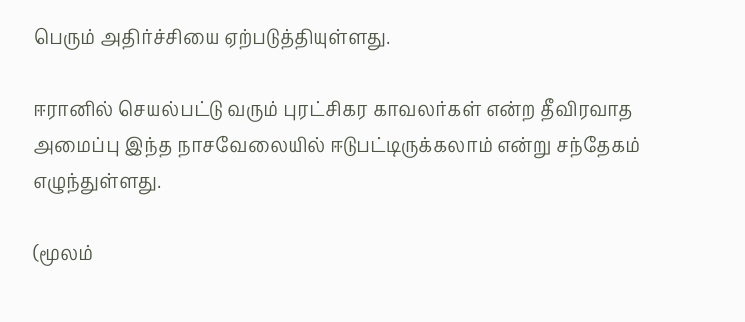பெரும் அதிர்ச்சியை ஏற்படுத்தியுள்ளது.

ஈரானில் செயல்பட்டு வரும் புரட்சிகர காவலர்கள் என்ற தீவிரவாத அமைப்பு இந்த நாசவேலையில் ஈடுபட்டிருக்கலாம் என்று சந்தேகம் எழுந்துள்ளது.

(மூலம்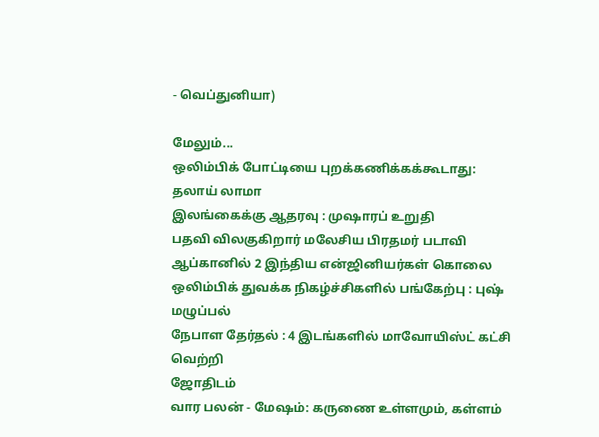- வெப்துனியா)

மேலும்...
ஒலிம்பிக் போட்டியை புறக்கணிக்கக்கூடாது: தலாய் லாமா
இலங்கைக்கு ஆதரவு : முஷாரப் உறுதி
பதவி விலகுகிறார் மலேசிய பிரதமர் படாவி
ஆப்கானில் 2 இந்திய என்ஜினியர்கள் கொலை
ஒலிம்பிக் துவக்க நிகழ்ச்சிகளில் பங்கேற்பு : புஷ் மழுப்பல்
நேபாள தேர்தல் : 4 இடங்களில் மாவோயிஸ்ட் கட்சி வெற்றி
ஜோதிடம்
வார பலன் - மேஷம்: கருணை உள்ளமும், கள்ளம்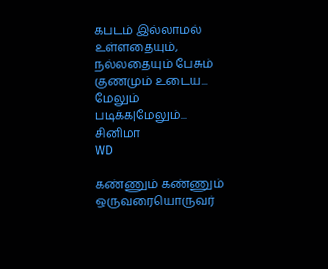கபடம் இல்லாமல் உள்ளதையும், நல்லதையும் பேசும் குணமும் உடைய...
மேலும் படிக்க|மேலும்...
சினிமா
WD

கண்ணும் கண்ணும்
ஒருவரையொருவர்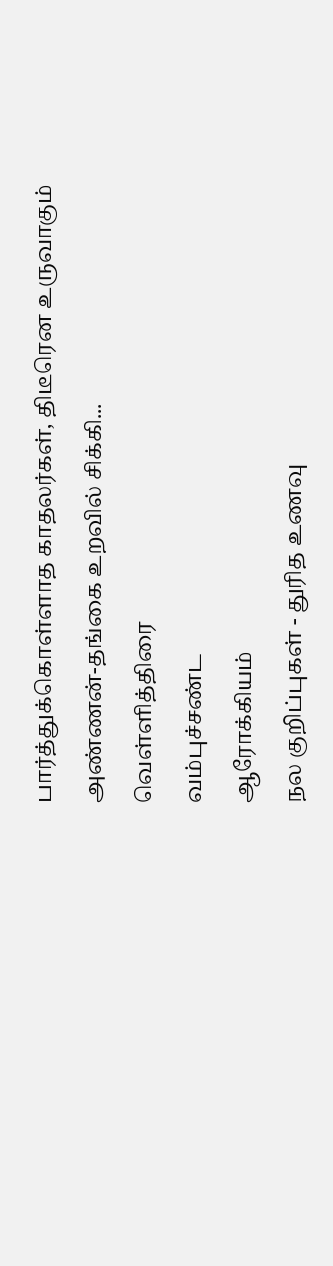பார்த்துக்கொள்ளாத காதலர்கள், திடீரென உருவாகும் அண்ணன்-தங்கை உறவில் சிக்கி...
வெ‌ள்‌ளி‌த்‌திரை
வ‌ம்பு‌ச்ச‌ண்ட
ஆரோக்கியம்
நல குறிப்புகள் - துரித உணவு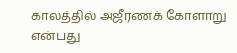காலத்தில் அஜீரணக் கோளாறு என்பது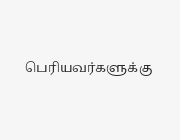பெரியவர்களுக்கு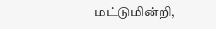மட்டுமின்றி,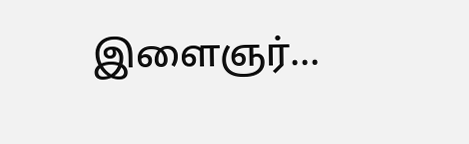இளைஞர்...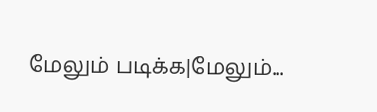மேலும் படிக்க|மேலும்...